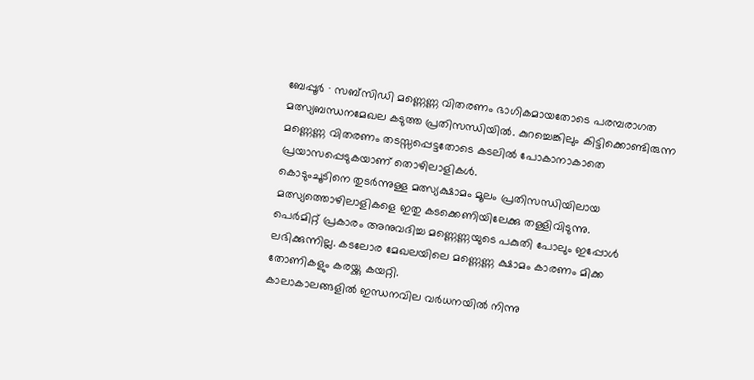ബേപ്പൂർ ∙ സബ്സിഡി മണ്ണെണ്ണ വിതരണം ഭാഗികമായതോടെ പരമ്പരാഗത മത്സ്യബന്ധനമേഖല കടുത്ത പ്രതിസന്ധിയിൽ. കുറച്ചെങ്കിലും കിട്ടിക്കൊണ്ടിരുന്ന മണ്ണെണ്ണ വിതരണം തടസ്സപ്പെട്ടതോടെ കടലിൽ പോകാനാകാതെ പ്രയാസപ്പെടുകയാണ് തൊഴിലാളികൾ.
കൊടുംചൂടിനെ തുടർന്നുള്ള മത്സ്യക്ഷാമം മൂലം പ്രതിസന്ധിയിലായ മത്സ്യത്തൊഴിലാളികളെ ഇതു കടക്കെണിയിലേക്കു തള്ളിവിടുന്നു.
പെർമിറ്റ് പ്രകാരം അനുവദിച്ച മണ്ണെണ്ണയുടെ പകുതി പോലും ഇപ്പോൾ ലഭിക്കുന്നില്ല. കടലോര മേഖലയിലെ മണ്ണെണ്ണ ക്ഷാമം കാരണം മിക്ക തോണികളും കരയ്ക്കു കയറ്റി.
കാലാകാലങ്ങളിൽ ഇന്ധനവില വർധനയിൽ നിന്നു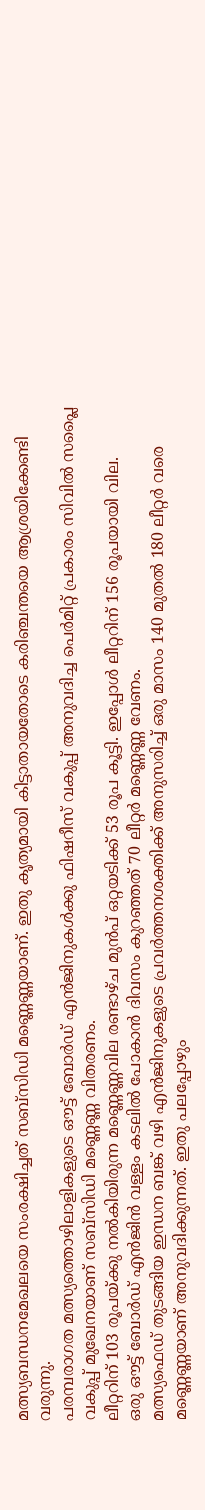മത്സ്യബന്ധനമേഖലയെ സംരക്ഷിച്ചത് സബ്സിഡി മണ്ണെണ്ണയാണ്. ഇതു കൃത്യമായി കിട്ടാതായതോടെ കരിഞ്ചന്തയെ ആശ്രയിക്കേണ്ടി വരുന്നു.
പരമ്പരാഗത മത്സ്യത്തൊഴിലാളികളുടെ ഔട്ട് ബോർഡ് എൻജിനുകൾക്കു ഫിഷറീസ് വകുപ്പ് അനുവദിച്ച പെർമിറ്റ് പ്രകാരം സിവിൽ സപ്ലൈ വകുപ്പ് മുഖേനയാണ് സബ്സിഡി മണ്ണെണ്ണ വിതരണം.
ലീറ്ററിന് 103 രൂപയ്ക്കു നൽകിയിരുന്ന മണ്ണെണ്ണവില രണ്ടാഴ്ച മുൻപ് ഒറ്റയടിക്ക് 53 രൂപ കൂട്ടി. ഇപ്പോൾ ലീറ്ററിന് 156 രൂപയായി വില.
ഒരു ഔട്ട് ബോർഡ് എൻജിൻ വള്ളം കടലിൽ പോകാൻ ദിവസം കുറഞ്ഞത് 70 ലീറ്റർ മണ്ണെണ്ണ വേണം.
മത്സ്യഫെഡ് തുടങ്ങിയ ഇന്ധന ബങ്ക് വഴി എൻജിനുകളുടെ പ്രവർത്തനശക്തിക്ക് അനുസരിച്ച് ഒരു മാസം 140 മുതൽ 180 ലീറ്റർ വരെ മണ്ണെണ്ണയാണ് അനുവദിക്കുന്നത്. ഇതു പലപ്പോഴും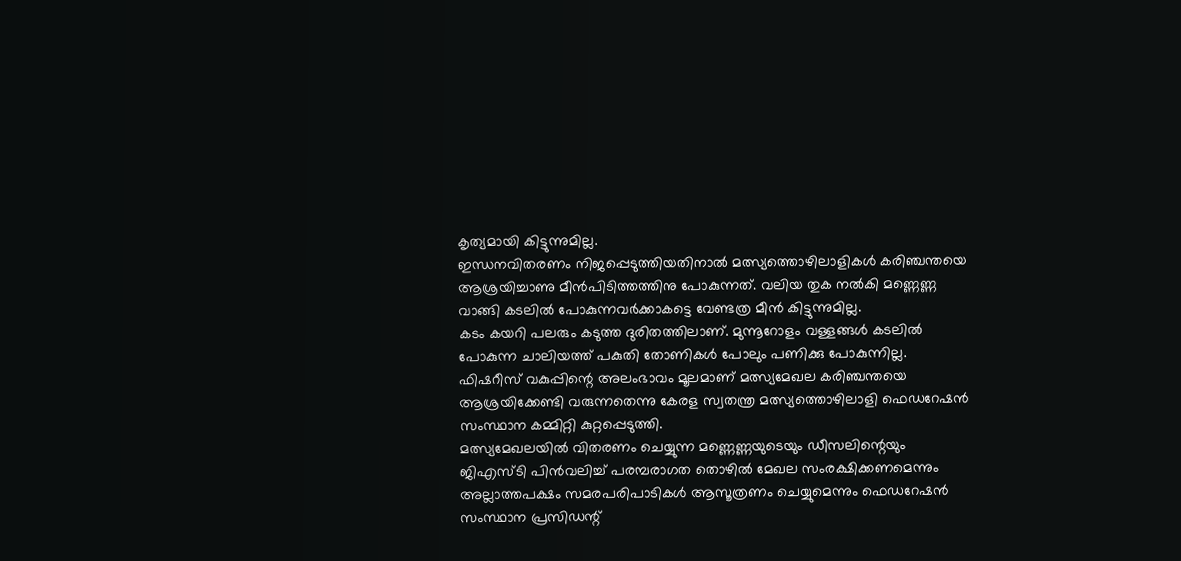കൃത്യമായി കിട്ടുന്നുമില്ല.
ഇന്ധനവിതരണം നിജപ്പെടുത്തിയതിനാൽ മത്സ്യത്തൊഴിലാളികൾ കരിഞ്ചന്തയെ ആശ്രയിച്ചാണു മീൻപിടിത്തത്തിനു പോകുന്നത്. വലിയ തുക നൽകി മണ്ണെണ്ണ വാങ്ങി കടലിൽ പോകുന്നവർക്കാകട്ടെ വേണ്ടത്ര മീൻ കിട്ടുന്നുമില്ല.
കടം കയറി പലരും കടുത്ത ദുരിതത്തിലാണ്. മുന്നൂറോളം വള്ളങ്ങൾ കടലിൽ പോകുന്ന ചാലിയത്ത് പകുതി തോണികൾ പോലും പണിക്കു പോകുന്നില്ല.
ഫിഷറീസ് വകുപ്പിന്റെ അലംഭാവം മൂലമാണ് മത്സ്യമേഖല കരിഞ്ചന്തയെ ആശ്രയിക്കേണ്ടി വരുന്നതെന്നു കേരള സ്വതന്ത്ര മത്സ്യത്തൊഴിലാളി ഫെഡറേഷൻ സംസ്ഥാന കമ്മിറ്റി കുറ്റപ്പെടുത്തി.
മത്സ്യമേഖലയിൽ വിതരണം ചെയ്യുന്ന മണ്ണെണ്ണയുടെയും ഡീസലിന്റെയും ജിഎസ്ടി പിൻവലിച്ച് പരമ്പരാഗത തൊഴിൽ മേഖല സംരക്ഷിക്കണമെന്നും അല്ലാത്തപക്ഷം സമരപരിപാടികൾ ആസൂത്രണം ചെയ്യുമെന്നും ഫെഡറേഷൻ സംസ്ഥാന പ്രസിഡന്റ്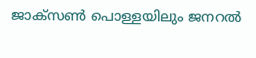ജാക്സൺ പൊള്ളയിലും ജനറൽ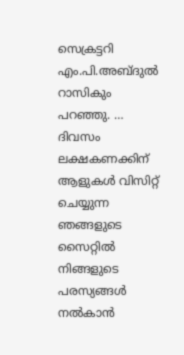സെക്രട്ടറി എം.പി.അബ്ദുൽ റാസികും പറഞ്ഞു. …
ദിവസം ലക്ഷകണക്കിന് ആളുകൾ വിസിറ്റ് ചെയ്യുന്ന ഞങ്ങളുടെ സൈറ്റിൽ നിങ്ങളുടെ പരസ്യങ്ങൾ നൽകാൻ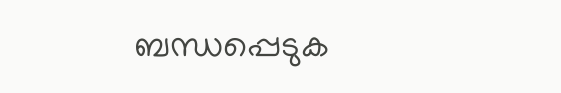ബന്ധപ്പെടുക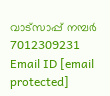വാട്സാപ്പ് നമ്പർ 7012309231 Email ID [email protected]